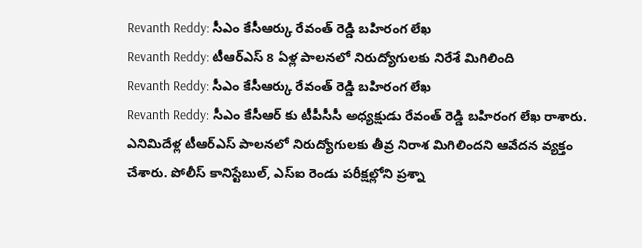Revanth Reddy: సీఎం కేసీఆర్కు రేవంత్ రెడ్డి బహిరంగ లేఖ
Revanth Reddy: టీఆర్ఎస్ 8 ఏళ్ల పాలనలో నిరుద్యోగులకు నిరేశే మిగిలింది
Revanth Reddy: సీఎం కేసీఆర్కు రేవంత్ రెడ్డి బహిరంగ లేఖ
Revanth Reddy: సీఎం కేసీఆర్ కు టీపీసీసీ అధ్యక్షుడు రేవంత్ రెడ్డి బహిరంగ లేఖ రాశారు. ఎనిమిదేళ్ల టీఆర్ఎస్ పాలనలో నిరుద్యోగులకు తీవ్ర నిరాశ మిగిలిందని ఆవేదన వ్యక్తం చేశారు. పోలీస్ కానిస్టేబుల్, ఎస్ఐ రెండు పరీక్షల్లోని ప్రశ్నా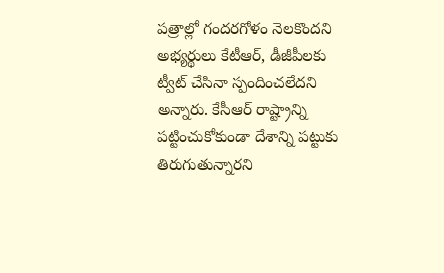పత్రాల్లో గందరగోళం నెలకొందని అభ్యర్థులు కేటీఆర్, డీజీపీలకు ట్వీట్ చేసినా స్పందించలేదని అన్నారు. కేసీఆర్ రాష్ట్రాన్ని పట్టించుకోకుండా దేశాన్ని పట్టుకు తిరుగుతున్నారని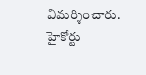విమర్శించారు. హైకోర్టు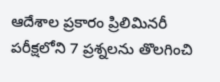ఆదేశాల ప్రకారం ప్రిలిమినరీ పరీక్షలోని 7 ప్రశ్నలను తొలగించి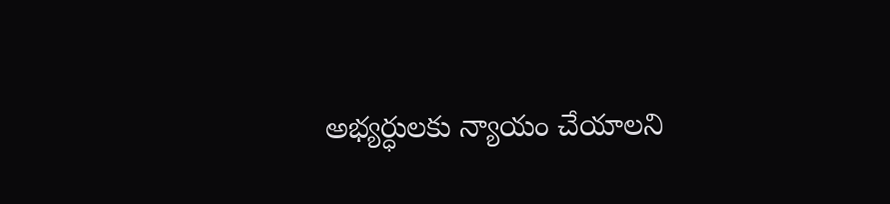అభ్యర్ధులకు న్యాయం చేయాలని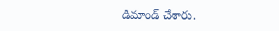డిమాండ్ చేశారు.